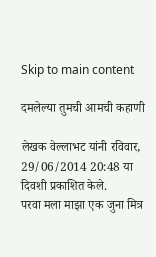Skip to main content

दमलेल्या तुमची आमची कहाणी

लेखक वेल्लाभट यांनी रविवार, 29/06/2014 20:48 या दिवशी प्रकाशित केले.
परवा मला माझा एक जुना मित्र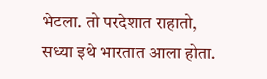भेटला. तो परदेशात राहातो, सध्या इथे भारतात आला होता.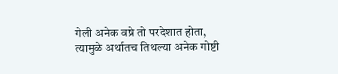गेली अनेक वष्रे तो परदेशात होता, त्यामुळे अर्थातच तिथल्या अनेक गोष्टी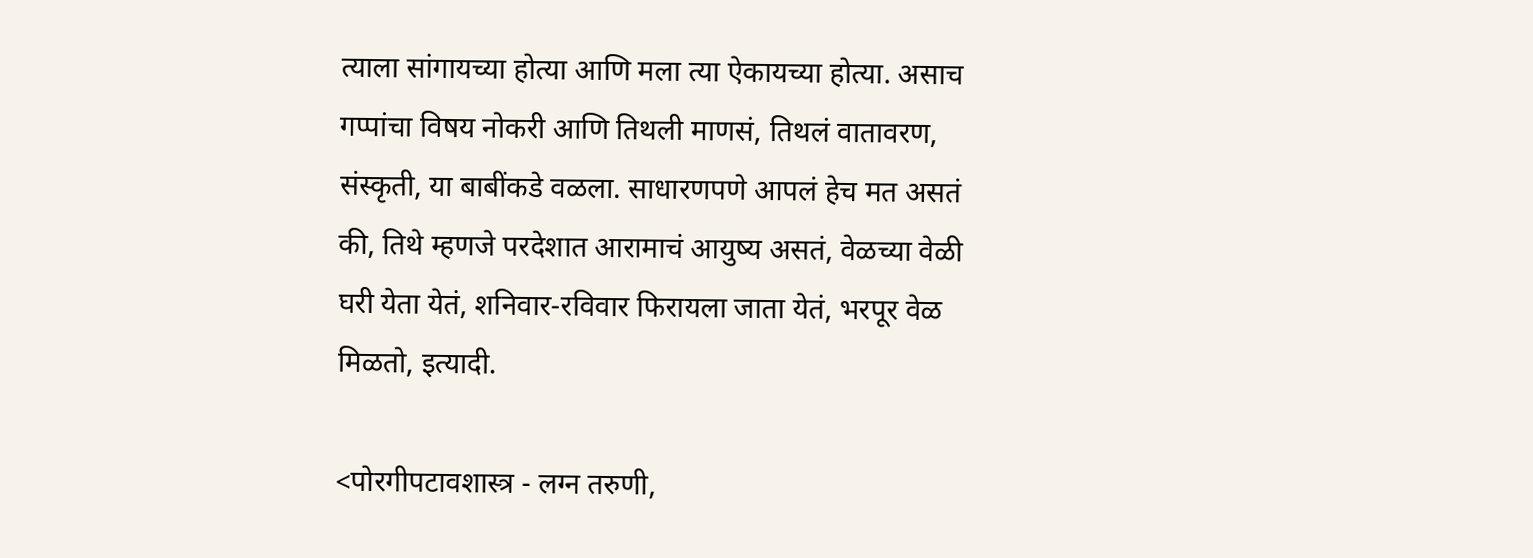त्याला सांगायच्या होत्या आणि मला त्या ऐकायच्या होत्या. असाच गप्पांचा विषय नोकरी आणि तिथली माणसं, तिथलं वातावरण, संस्कृती, या बाबींकडे वळला. साधारणपणे आपलं हेच मत असतं की, तिथे म्हणजे परदेशात आरामाचं आयुष्य असतं, वेळच्या वेळी घरी येता येतं, शनिवार-रविवार फिरायला जाता येतं, भरपूर वेळ मिळतो, इत्यादी.

<पोरगीपटावशास्त्र - लग्न तरुणी,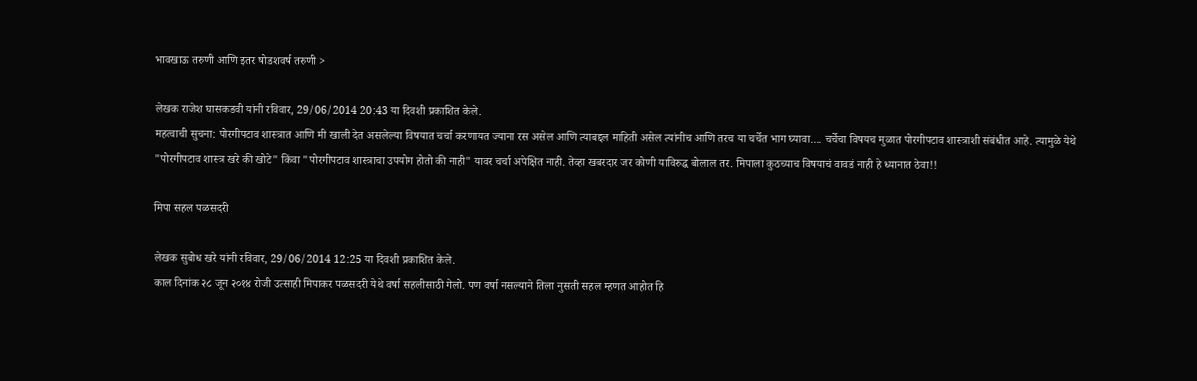भावखाऊ तरुणी आणि इतर षोडशवर्ष तरुणी >

लेखक राजेश घासकडवी यांनी रविवार, 29/06/2014 20:43 या दिवशी प्रकाशित केले.
महत्वाची सुचना: पोरगीपटाव शास्त्रात आणि मी खाली देत असलेल्या विषयात चर्चा करणायत ज्याना रस असेल आणि त्याबद्दल माहिती असेल त्यांनीच आणि तरच या चर्चेत भाग घ्यावा.... चर्चेचा विषयच मुळात पोरगीपटाव शास्त्राशी संबंधीत आहे. त्यामुळे येथे "पोरगीपटाव शास्त्र खरे की खोटे" किंवा "पोरगीपटाव शास्त्राचा उपयोग होतो की नाही" यावर चर्चा अपेक्षित नाही. तेव्हा खबरदार जर कोणी याविरुद्ध बोलाल तर. मिपाला कुठच्याच विषयाचं वावडं नाही हे ध्यानात ठेवा!!

मिपा सहल पळसदरी

लेखक सुबोध खरे यांनी रविवार, 29/06/2014 12:25 या दिवशी प्रकाशित केले.
काल दिनांक २८ जून २०१४ रोजी उत्साही मिपाकर पळसदरी येथे वर्षा सहलीसाठी गेलो. पण वर्षा नसल्याने तिला नुसती सहल म्हणत आहोत हि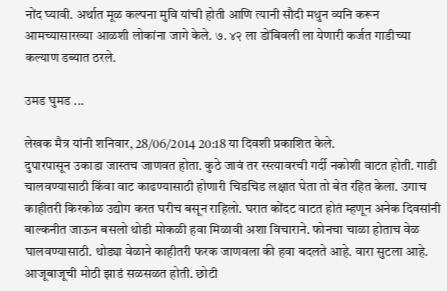नोंद घ्यावी. अर्थात मूळ कल्पना मुवि यांची होती आणि त्यानी सौदी मधुन व्यनि करून आमच्यासारख्या आळशी लोकांना जागे केले. ७. ४२ ला डोंबिवली ला येणारी कर्जत गाडीच्या कल्याण डब्यात ठरले.

उमड घुमड ...

लेखक मैत्र यांनी शनिवार, 28/06/2014 20:18 या दिवशी प्रकाशित केले.
दुपारपासून उकाडा जास्तच जाणवत होता. कुठे जावं तर रस्त्यावरची गर्दी नकोशी वाटत होती. गाडी चालवण्यासाठी किंवा वाट काढण्यासाठी होणारी चिडचिड लक्षात घेता तो बेत रहित केला. उगाच काहीतरी किरकोळ उद्योग करत घरीच बसून राहिलो. घरात कोंदट वाटत होतं म्हणून अनेक दिवसांनी बाल्कनीत जाऊन बसलो थोडी मोकळी हवा मिळावी अशा विचाराने. फोनचा चाळा होताच वेळ घालवण्यासाठी. थोड्या वेळाने काहीतरी फरक जाणवला की हवा बदलते आहे. वारा सुटला आहे. आजूबाजूची मोठी झाडं सळसळत होती. छोटी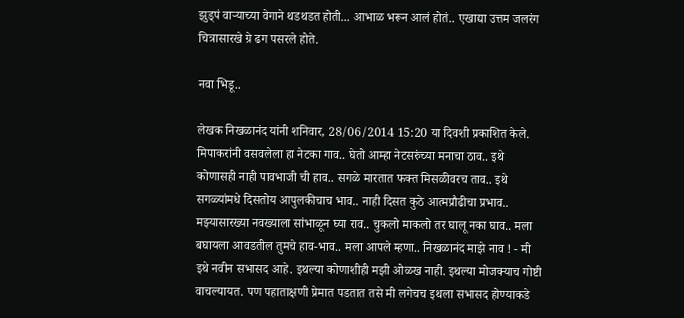झुड्पं वार्‍याच्या वेगाने थडथडत होती... आभाळ भरून आलं होतं.. एखाद्या उत्तम जलरंग चित्रासारखे ग्रे ढग पसरले होते.

नवा भिडू..

लेखक निखळानंद यांनी शनिवार, 28/06/2014 15:20 या दिवशी प्रकाशित केले.
मिपाकरांनी वसवलेला हा नेटका गाव.. घेतो आम्हा नेटसरुंच्या मनाचा ठाव.. इथे कोणासही नाही पावभाजी ची हाव.. सगळे मारतात फक्त मिसळीवरच ताव.. इथे सगळ्यांमधे दिसतोय आपुलकीचाच भाव.. नाही दिसत कुठे आत्मप्रौढीचा प्रभाव.. मझ्यासारख्या नवख्याला सांभाळून घ्या राव.. चुकलो माकलो तर घालू नका घाव.. मला बघायला आवडतील तुमचे हाव-भाव.. मला आपले म्हणा.. निखळानंद माझे नाव ! - मी इथे नवीन सभासद आहे. इथल्या कोणाशीही मझी ओळख नाही. इथल्या मोजक्याच गोष्टी वाचल्यायत. पण पहाताक्षणी प्रेमात पडतात तसे मी लगेचच इथला सभासद होण्याकडे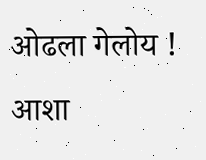ओढला गेलोय ! आशा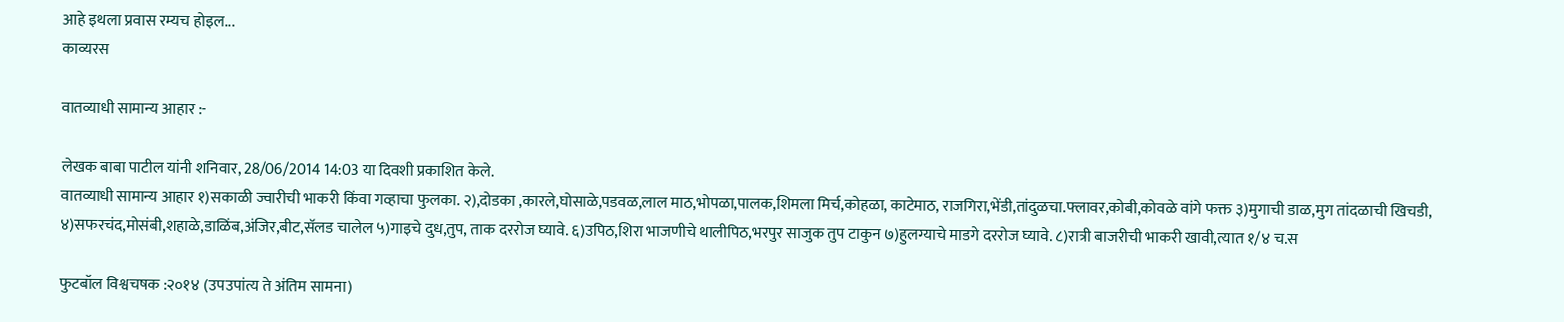आहे इथला प्रवास रम्यच होइल...
काव्यरस

वातव्याधी सामान्य आहार :-

लेखक बाबा पाटील यांनी शनिवार, 28/06/2014 14:03 या दिवशी प्रकाशित केले.
वातव्याधी सामान्य आहार १)सकाळी ज्वारीची भाकरी किंवा गव्हाचा फुलका. २),दोडका ,कारले,घोसाळे,पडवळ,लाल माठ,भोपळा,पालक,शिमला मिर्च,कोहळा, काटेमाठ, राजगिरा,भेंडी,तांदुळचा.फ्लावर,कोबी,कोवळे वांगे फक्त ३)मुगाची डाळ,मुग तांदळाची खिचडी, ४)सफरचंद,मोसंबी,शहाळे,डाळिंब,अंजिर,बीट,सॅलड चालेल ५)गाइचे दुध,तुप, ताक दररोज घ्यावे. ६)उपिठ,शिरा भाजणीचे थालीपिठ,भरपुर साजुक तुप टाकुन ७)हुलग्याचे माडगे दररोज घ्यावे. ८)रात्री बाजरीची भाकरी खावी,त्यात १/४ च.स

फुटबॉल विश्वचषक :२०१४ (उपउपांत्य ते अंतिम सामना)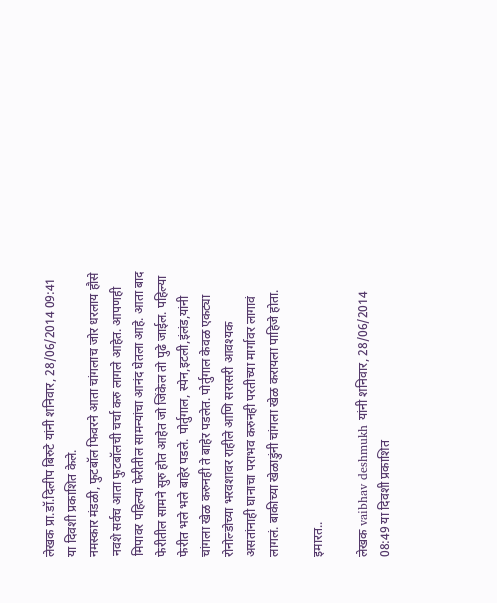लेखक प्रा.डॉ.दिलीप बिरुटे यांनी शनिवार, 28/06/2014 09:41 या दिवशी प्रकाशित केले.
नमस्कार मंडळी, फुटबॉल फिवरने आता चांगलाच जोर धरलाय हौसे नवशे सर्वच आता फुटबॉलची चर्चा करु लागले आहेत. आपणही मिपावर पहिल्या फेरीतील सामन्यांचा आनंद घेतला आहे. आता बाद फेरीतील सामने सुरु होत आहेत जो जिंकेल तो पुढे जाईल. पहिल्या फेरीत भले भले बाहेर पडले. पोर्तुगाल, स्पेन,इटली,इंलंड,यांनी चांगला खेळ करुनही ते बाहेर पडलेत. पोर्तुगाल केवळ एकट्या रोनोल्डोच्या भरवशावर राहीले आणि सरासरी आवश्यक असतांनाही घानाचा पराभव करुनही परतीच्या मार्गावर लागावं लागलं. बाकीच्या खेळाडुंनी चांगला खेळ करायला पाहिजे होता.

इमारत..

लेखक vaibhav deshmukh यांनी शनिवार, 28/06/2014 08:49 या दिवशी प्रकाशित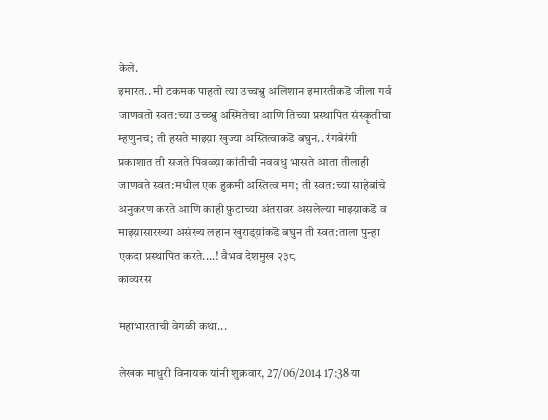केले.
इमारत.. मी टकमक पाहतो त्या उच्चभ्रु अलिशान इमारतीकडॆ जीला गर्व जाणवतो स्वत:च्या उच्च्भ्रु अस्मितेचा आणि तिच्या प्रस्थापित संस्कॄतीचा म्हणुनच; ती हसते माझ्य़ा खुज्या अस्तित्वाकडॆ बघुन.. रंगबेरंगी प्रकाशात ती सजते पिवळ्य़ा कांतीची नववधु भासते आता तीलाही जाणवते स्वत:मधील एक हुकमी अस्तित्व मग; ती स्वत:च्या साहेबांचे अनुकरण करते आणि काही फ़ुटाच्या अंतरावर असलेल्या माझ्य़ाकडॆ व माझ्य़ासारख्या असंख्य लहान खुराड्य़ांकडॆ बघुन ती स्वत:ताला पुन्हा एकदा प्रस्थापित करते....! वैभव देशमुख २३८
काव्यरस

महाभारताची वेगळी कथा...

लेखक माधुरी विनायक यांनी शुक्रवार, 27/06/2014 17:38 या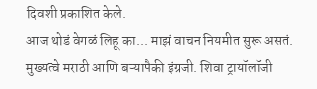दिवशी प्रकाशित केले.
आज थोडं वेगळं लिहू का... माझं वाचन नियमीत सुरू असतं. मुख्यत्वे मराठी आणि बऱ्यापैकी इंग्रजी. शिवा ट्रायॉलॉजी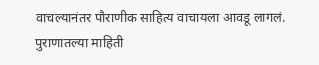वाचल्यानंतर पौराणीक साहित्य वाचायला आवडू लागलं. पुराणातल्या माहिती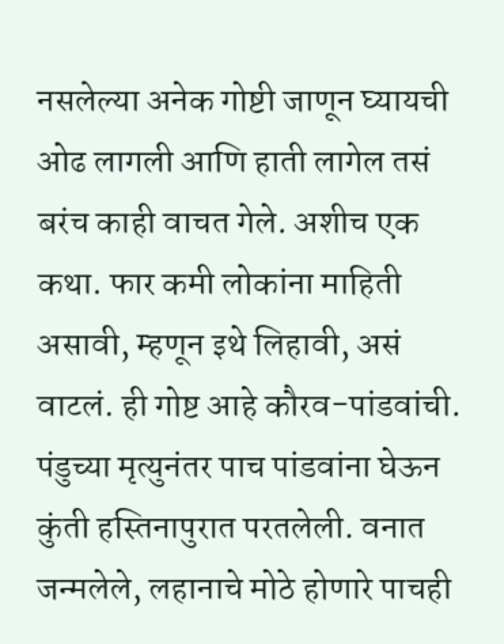नसलेल्या अनेक गोष्टी जाणून घ्यायची ओढ लागली आणि हाती लागेल तसं बरंच काही वाचत गेले. अशीच एक कथा. फार कमी लोकांना माहिती असावी, म्हणून इथे लिहावी, असं वाटलं. ही गोष्ट आहे कौरव-पांडवांची. पंडुच्या मृत्युनंतर पाच पांडवांना घेऊन कुंती हस्तिनापुरात परतलेली. वनात जन्मलेले, लहानाचे मोठे होणारे पाचही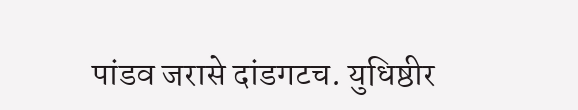पांडव जरासे दांडगटच. युधिष्ठीर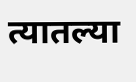त्यातल्या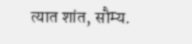त्यात शांत, सौम्य.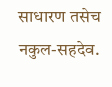साधारण तसेच नकुल-सहदेव.